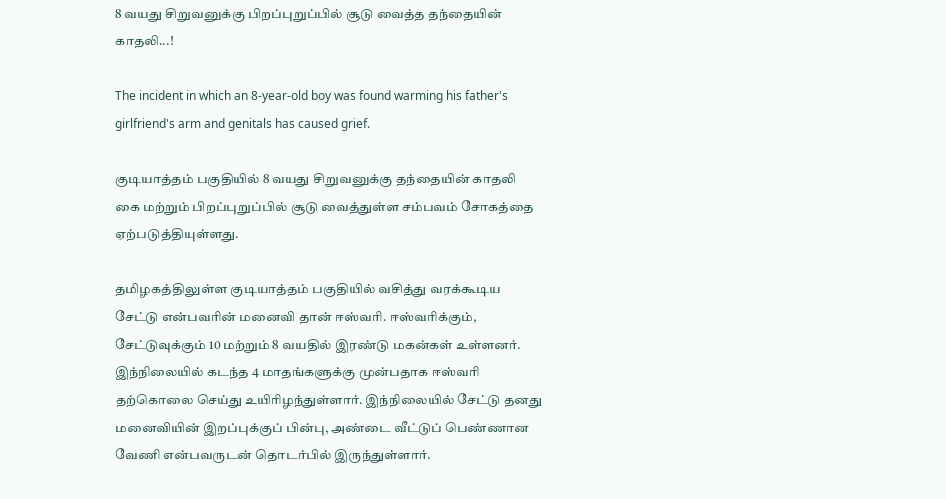8 வயது சிறுவனுக்கு பிறப்புறுப்பில் சூடு வைத்த தந்தையின் காதலி...!

The incident in which an 8-year-old boy was found warming his father's girlfriend's arm and genitals has caused grief.

குடியாத்தம் பகுதியில் 8 வயது சிறுவனுக்கு தந்தையின் காதலி கை மற்றும் பிறப்புறுப்பில் சூடு வைத்துள்ள சம்பவம் சோகத்தை ஏற்படுத்தியுள்ளது.

தமிழகத்திலுள்ள குடியாத்தம் பகுதியில் வசித்து வரக்கூடிய சேட்டு என்பவரின் மனைவி தான் ஈஸ்வரி. ஈஸ்வரிக்கும், சேட்டுவுக்கும் 10 மற்றும் 8 வயதில் இரண்டு மகன்கள் உள்ளனர். இந்நிலையில் கடந்த 4 மாதங்களுக்கு முன்பதாக ஈஸ்வரி தற்கொலை செய்து உயிரிழந்துள்ளார். இந்நிலையில் சேட்டு தனது மனைவியின் இறப்புக்குப் பின்பு, அண்டை வீட்டுப் பெண்ணான வேணி என்பவருடன் தொடர்பில் இருந்துள்ளார்.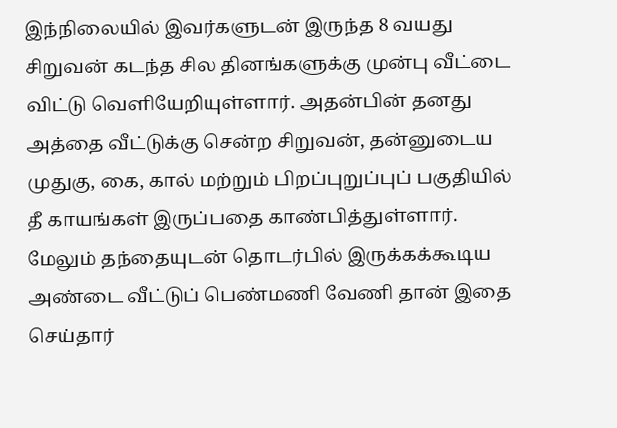இந்நிலையில் இவர்களுடன் இருந்த 8 வயது சிறுவன் கடந்த சில தினங்களுக்கு முன்பு வீட்டை விட்டு வெளியேறியுள்ளார். அதன்பின் தனது அத்தை வீட்டுக்கு சென்ற சிறுவன், தன்னுடைய முதுகு, கை, கால் மற்றும் பிறப்புறுப்புப் பகுதியில் தீ காயங்கள் இருப்பதை காண்பித்துள்ளார். மேலும் தந்தையுடன் தொடர்பில் இருக்கக்கூடிய அண்டை வீட்டுப் பெண்மணி வேணி தான் இதை செய்தார்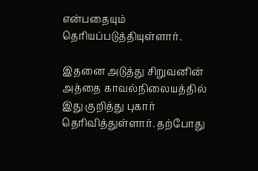என்பதையும் தெரியப்படுத்தியுள்ளார்.

இதனை அடுத்து சிறுவனின் அத்தை காவல்நிலையத்தில் இது குறித்து புகார் தெரிவித்துள்ளார். தற்போது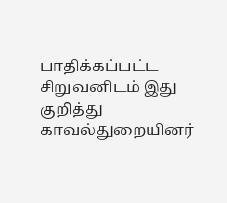பாதிக்கப்பட்ட சிறுவனிடம் இது குறித்து  காவல்துறையினர்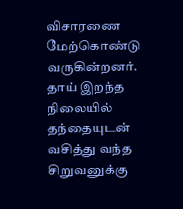விசாரணை மேற்கொண்டு வருகின்றனர். தாய் இறந்த நிலையில் தந்தையுடன் வசித்து வந்த சிறுவனுக்கு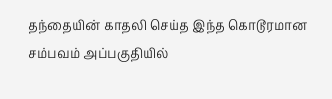தந்தையின் காதலி செய்த இந்த கொடூரமான சம்பவம் அப்பகுதியில்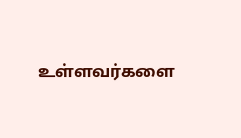உள்ளவர்களை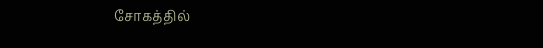சோகத்தில்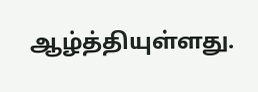ஆழ்த்தியுள்ளது.